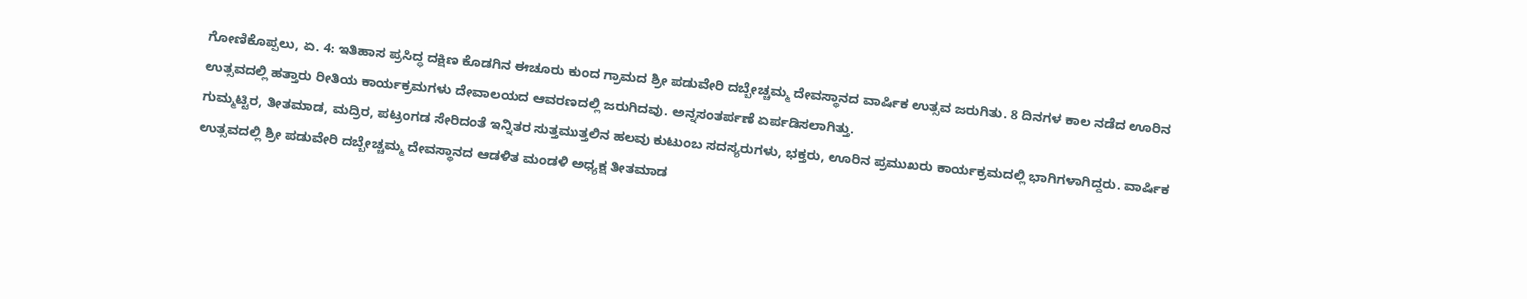ಗೋಣಿಕೊಪ್ಪಲು, ಏ. 4: ಇತಿಹಾಸ ಪ್ರಸಿದ್ಧ ದಕ್ಷಿಣ ಕೊಡಗಿನ ಈಚೂರು ಕುಂದ ಗ್ರಾಮದ ಶ್ರೀ ಪಡುವೇರಿ ದಬ್ಬೇಚ್ಚಮ್ಮ ದೇವಸ್ಥಾನದ ವಾರ್ಷಿಕ ಉತ್ಸವ ಜರುಗಿತು. 8 ದಿನಗಳ ಕಾಲ ನಡೆದ ಊರಿನ ಉತ್ಸವದಲ್ಲಿ ಹತ್ತಾರು ರೀತಿಯ ಕಾರ್ಯಕ್ರಮಗಳು ದೇವಾಲಯದ ಆವರಣದಲ್ಲಿ ಜರುಗಿದವು. ಅನ್ನಸಂತರ್ಪಣೆ ಏರ್ಪಡಿಸಲಾಗಿತ್ತು.
ಗುಮ್ಮಟ್ಟಿರ, ತೀತಮಾಡ, ಮದ್ರಿರ, ಪಟ್ರಂಗಡ ಸೇರಿದಂತೆ ಇನ್ನಿತರ ಸುತ್ತಮುತ್ತಲಿನ ಹಲವು ಕುಟುಂಬ ಸದಸ್ಯರುಗಳು, ಭಕ್ತರು, ಊರಿನ ಪ್ರಮುಖರು ಕಾರ್ಯಕ್ರಮದಲ್ಲಿ ಭಾಗಿಗಳಾಗಿದ್ದರು. ವಾರ್ಷಿಕ ಉತ್ಸವದಲ್ಲಿ ಶ್ರೀ ಪಡುವೇರಿ ದಬ್ಬೇಚ್ಚಮ್ಮ ದೇವಸ್ಥಾನದ ಆಡಳಿತ ಮಂಡಳಿ ಅಧ್ಯಕ್ಷ ತೀತಮಾಡ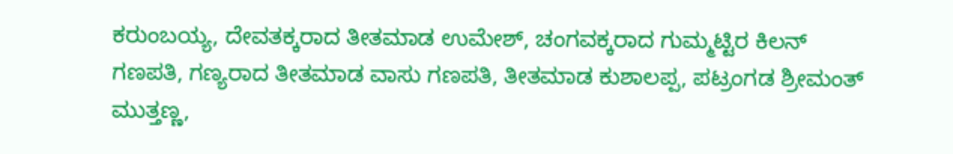ಕರುಂಬಯ್ಯ, ದೇವತಕ್ಕರಾದ ತೀತಮಾಡ ಉಮೇಶ್, ಚಂಗವಕ್ಕರಾದ ಗುಮ್ಮಟ್ಟಿರ ಕಿಲನ್ ಗಣಪತಿ, ಗಣ್ಯರಾದ ತೀತಮಾಡ ವಾಸು ಗಣಪತಿ, ತೀತಮಾಡ ಕುಶಾಲಪ್ಪ, ಪಟ್ರಂಗಡ ಶ್ರೀಮಂತ್ ಮುತ್ತಣ್ಣ,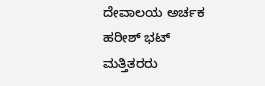ದೇವಾಲಯ ಅರ್ಚಕ ಹರೀಶ್ ಭಟ್ ಮತ್ತಿತರರು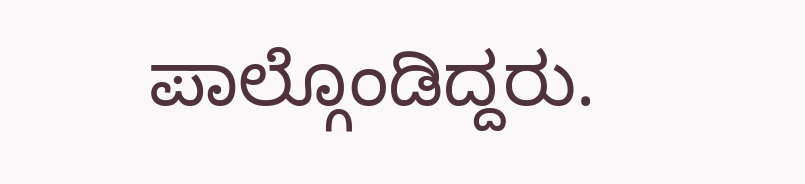ಪಾಲ್ಗೊಂಡಿದ್ದರು.